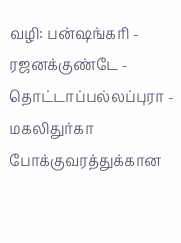வழி: பன்ஷங்கரி - ரஜனக்குண்டே - தொட்டாப்பல்லப்புரா - மகலிதுர்கா
போக்குவரத்துக்கான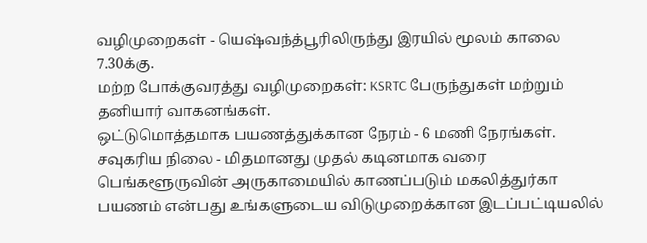வழிமுறைகள் - யெஷ்வந்த்பூரிலிருந்து இரயில் மூலம் காலை 7.30க்கு.
மற்ற போக்குவரத்து வழிமுறைகள்: KSRTC பேருந்துகள் மற்றும் தனியார் வாகனங்கள்.
ஒட்டுமொத்தமாக பயணத்துக்கான நேரம் - 6 மணி நேரங்கள்.
சவுகரிய நிலை - மிதமானது முதல் கடினமாக வரை
பெங்களூருவின் அருகாமையில் காணப்படும் மகலித்துர்கா பயணம் என்பது உங்களுடைய விடுமுறைக்கான இடப்பட்டியலில்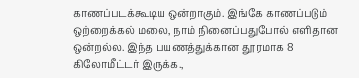காணப்படக்கூடிய ஒன்றாகும். இங்கே காணப்படும் ஒற்றைக்கல் மலை, நாம் நினைப்பதுபோல் எளிதான ஒன்றல்ல. இந்த பயணத்துக்கான தூரமாக 8 கிலோமீட்டர் இருக்க.,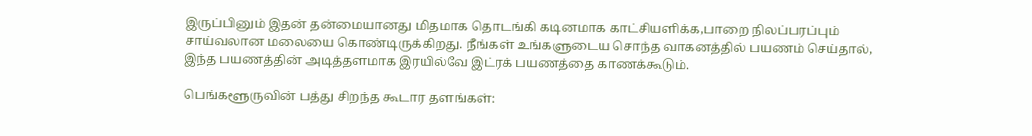இருப்பினும் இதன் தன்மையானது மிதமாக தொடங்கி கடினமாக காட்சியளிக்க,பாறை நிலப்பரப்பும் சாய்வலான மலையை கொண்டிருக்கிறது. நீங்கள் உங்களுடைய சொந்த வாகனத்தில் பயணம் செய்தால், இந்த பயணத்தின் அடித்தளமாக இரயில்வே இட்ரக் பயணத்தை காணக்கூடும்.

பெங்களூருவின் பத்து சிறந்த கூடார தளங்கள்: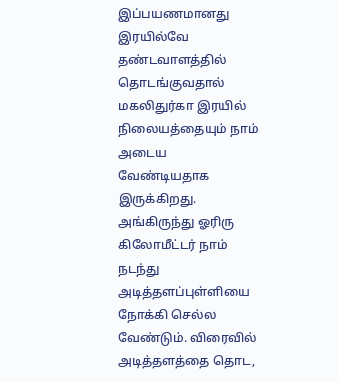இப்பயணமானது இரயில்வே தண்டவாளத்தில் தொடங்குவதால் மகலிதுர்கா இரயில் நிலையத்தையும் நாம் அடைய வேண்டியதாக இருக்கிறது. அங்கிருந்து ஓரிரு கிலோமீட்டர் நாம் நடந்து அடித்தளப்புள்ளியை நோக்கி செல்ல வேண்டும். விரைவில் அடித்தளத்தை தொட,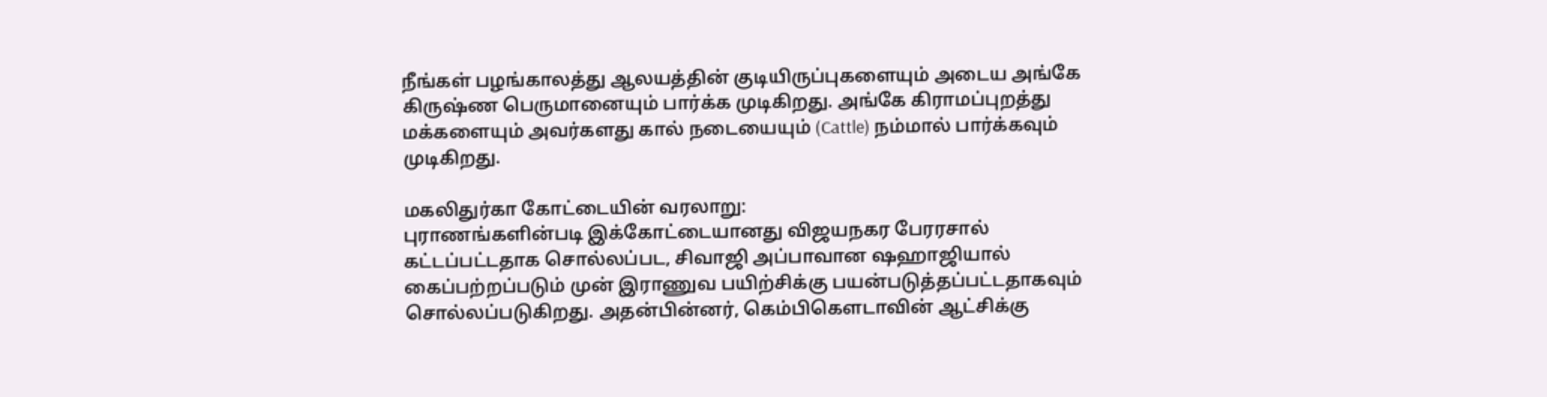நீங்கள் பழங்காலத்து ஆலயத்தின் குடியிருப்புகளையும் அடைய அங்கே கிருஷ்ண பெருமானையும் பார்க்க முடிகிறது. அங்கே கிராமப்புறத்து மக்களையும் அவர்களது கால் நடையையும் (Cattle) நம்மால் பார்க்கவும் முடிகிறது.

மகலிதுர்கா கோட்டையின் வரலாறு:
புராணங்களின்படி இக்கோட்டையானது விஜயநகர பேரரசால் கட்டப்பட்டதாக சொல்லப்பட, சிவாஜி அப்பாவான ஷஹாஜியால் கைப்பற்றப்படும் முன் இராணுவ பயிற்சிக்கு பயன்படுத்தப்பட்டதாகவும் சொல்லப்படுகிறது. அதன்பின்னர், கெம்பிகௌடாவின் ஆட்சிக்கு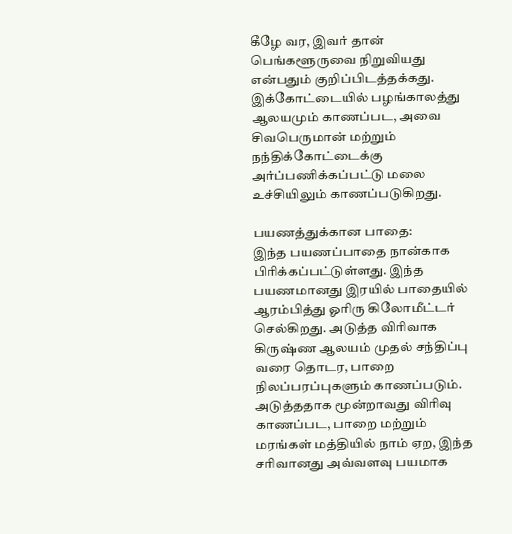கீழே வர, இவர் தான் பெங்களூருவை நிறுவியது என்பதும் குறிப்பிடத்தக்கது. இக்கோட்டையில் பழங்காலத்து ஆலயமும் காணப்பட, அவை சிவபெருமான் மற்றும் நந்திக்கோட்டைக்கு அர்ப்பணிக்கப்பட்டு மலை உச்சியிலும் காணப்படுகிறது.

பயணத்துக்கான பாதை:
இந்த பயணப்பாதை நான்காக பிரிக்கப்பட்டுள்ளது. இந்த பயணமானது இரயில் பாதையில் ஆரம்பித்து ஓரிரு கிலோமீட்டர் செல்கிறது. அடுத்த விரிவாக கிருஷ்ண ஆலயம் முதல் சந்திப்பு வரை தொடர, பாறை நிலப்பரப்புகளும் காணப்படும். அடுத்ததாக மூன்றாவது விரிவு காணப்பட, பாறை மற்றும் மரங்கள் மத்தியில் நாம் ஏற, இந்த சரிவானது அவ்வளவு பயமாக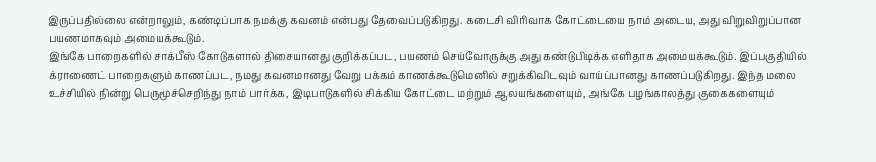இருப்பதில்லை என்றாலும், கண்டிப்பாக நமக்கு கவனம் என்பது தேவைப்படுகிறது. கடைசி விரிவாக கோட்டையை நாம் அடைய, அது விறுவிறுப்பான பயணமாகவும் அமையக்கூடும்.
இங்கே பாறைகளில் சாக்பீஸ் கோடுகளால் திசையானது குறிக்கப்பட, பயணம் செய்வோருக்கு அது கண்டுபிடிக்க எளிதாக அமையக்கூடும். இப்பகுதியில் க்ராணைட் பாறைகளும் காணப்பட, நமது கவனமானது வேறு பக்கம் காணக்கூடுமெனில் சறுக்கிவிடவும் வாய்ப்பானது காணப்படுகிறது. இந்த மலை உச்சியில் நின்று பெருமூச்செறிந்து நாம் பார்க்க, இடிபாடுகளில் சிக்கிய கோட்டை மற்றும் ஆலயங்களையும், அங்கே பழங்காலத்து குகைகளையும்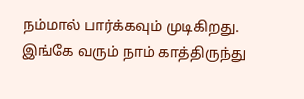நம்மால் பார்க்கவும் முடிகிறது. இங்கே வரும் நாம் காத்திருந்து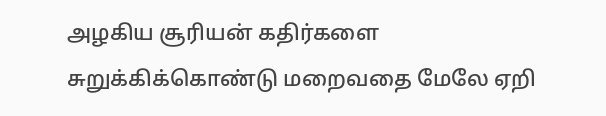அழகிய சூரியன் கதிர்களை சுறுக்கிக்கொண்டு மறைவதை மேலே ஏறி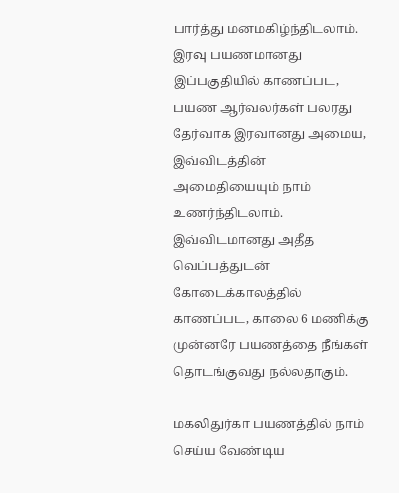பார்த்து மனமகிழ்ந்திடலாம்.
இரவு பயணமானது இப்பகுதியில் காணப்பட, பயண ஆர்வலர்கள் பலரது தேர்வாக இரவானது அமைய, இவ்விடத்தின் அமைதியையும் நாம் உணர்ந்திடலாம். இவ்விடமானது அதீத வெப்பத்துடன் கோடைக்காலத்தில் காணப்பட, காலை 6 மணிக்கு முன்னரே பயணத்தை நீங்கள் தொடங்குவது நல்லதாகும்.

மகலிதுர்கா பயணத்தில் நாம் செய்ய வேண்டிய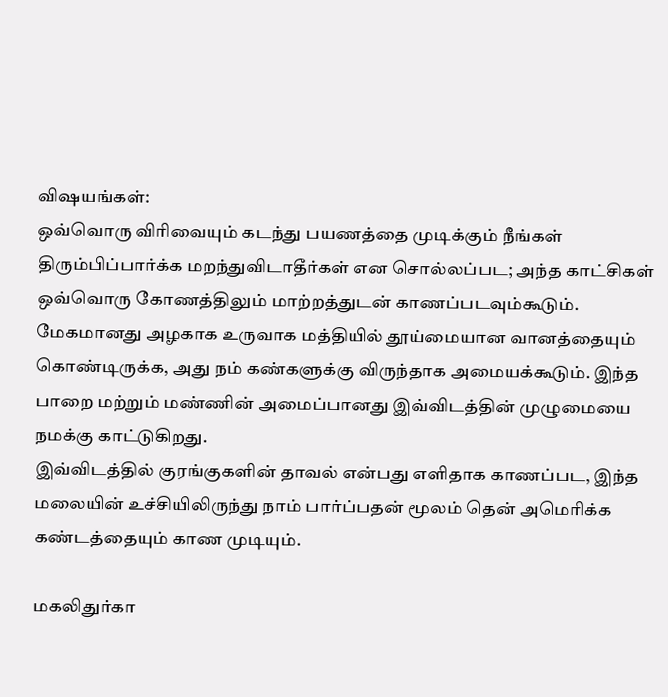விஷயங்கள்:
ஒவ்வொரு விரிவையும் கடந்து பயணத்தை முடிக்கும் நீங்கள் திரும்பிப்பார்க்க மறந்துவிடாதீர்கள் என சொல்லப்பட; அந்த காட்சிகள் ஒவ்வொரு கோணத்திலும் மாற்றத்துடன் காணப்படவும்கூடும்.
மேகமானது அழகாக உருவாக மத்தியில் தூய்மையான வானத்தையும் கொண்டிருக்க, அது நம் கண்களுக்கு விருந்தாக அமையக்கூடும். இந்த பாறை மற்றும் மண்ணின் அமைப்பானது இவ்விடத்தின் முழுமையை நமக்கு காட்டுகிறது.
இவ்விடத்தில் குரங்குகளின் தாவல் என்பது எளிதாக காணப்பட, இந்த மலையின் உச்சியிலிருந்து நாம் பார்ப்பதன் மூலம் தென் அமெரிக்க கண்டத்தையும் காண முடியும்.

மகலிதுர்கா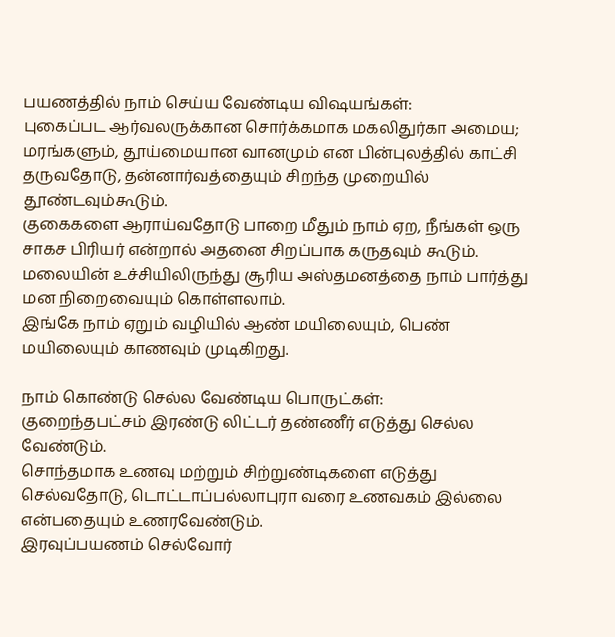பயணத்தில் நாம் செய்ய வேண்டிய விஷயங்கள்:
புகைப்பட ஆர்வலருக்கான சொர்க்கமாக மகலிதுர்கா அமைய; மரங்களும், தூய்மையான வானமும் என பின்புலத்தில் காட்சி தருவதோடு, தன்னார்வத்தையும் சிறந்த முறையில் தூண்டவும்கூடும்.
குகைகளை ஆராய்வதோடு பாறை மீதும் நாம் ஏற, நீங்கள் ஒரு சாகச பிரியர் என்றால் அதனை சிறப்பாக கருதவும் கூடும்.
மலையின் உச்சியிலிருந்து சூரிய அஸ்தமனத்தை நாம் பார்த்து மன நிறைவையும் கொள்ளலாம்.
இங்கே நாம் ஏறும் வழியில் ஆண் மயிலையும், பெண் மயிலையும் காணவும் முடிகிறது.

நாம் கொண்டு செல்ல வேண்டிய பொருட்கள்:
குறைந்தபட்சம் இரண்டு லிட்டர் தண்ணீர் எடுத்து செல்ல வேண்டும்.
சொந்தமாக உணவு மற்றும் சிற்றுண்டிகளை எடுத்து செல்வதோடு, டொட்டாப்பல்லாபுரா வரை உணவகம் இல்லை என்பதையும் உணரவேண்டும்.
இரவுப்பயணம் செல்வோர்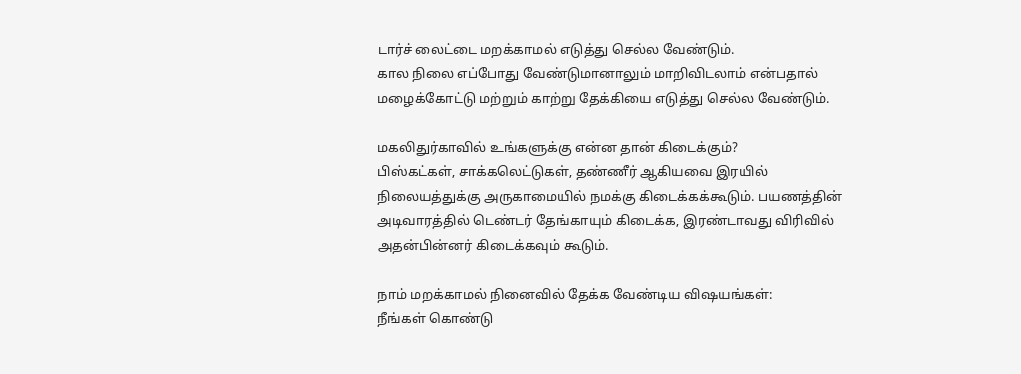டார்ச் லைட்டை மறக்காமல் எடுத்து செல்ல வேண்டும்.
கால நிலை எப்போது வேண்டுமானாலும் மாறிவிடலாம் என்பதால் மழைக்கோட்டு மற்றும் காற்று தேக்கியை எடுத்து செல்ல வேண்டும்.

மகலிதுர்காவில் உங்களுக்கு என்ன தான் கிடைக்கும்?
பிஸ்கட்கள், சாக்கலெட்டுகள், தண்ணீர் ஆகியவை இரயில் நிலையத்துக்கு அருகாமையில் நமக்கு கிடைக்கக்கூடும். பயணத்தின் அடிவாரத்தில் டெண்டர் தேங்காயும் கிடைக்க, இரண்டாவது விரிவில் அதன்பின்னர் கிடைக்கவும் கூடும்.

நாம் மறக்காமல் நினைவில் தேக்க வேண்டிய விஷயங்கள்:
நீங்கள் கொண்டு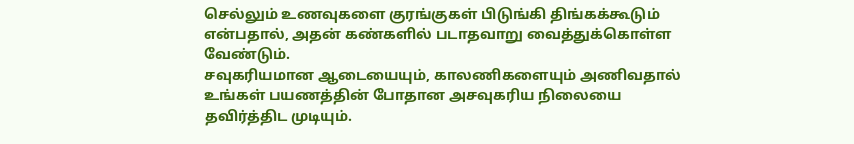செல்லும் உணவுகளை குரங்குகள் பிடுங்கி திங்கக்கூடும் என்பதால், அதன் கண்களில் படாதவாறு வைத்துக்கொள்ள வேண்டும்.
சவுகரியமான ஆடையையும், காலணிகளையும் அணிவதால் உங்கள் பயணத்தின் போதான அசவுகரிய நிலையை தவிர்த்திட முடியும்.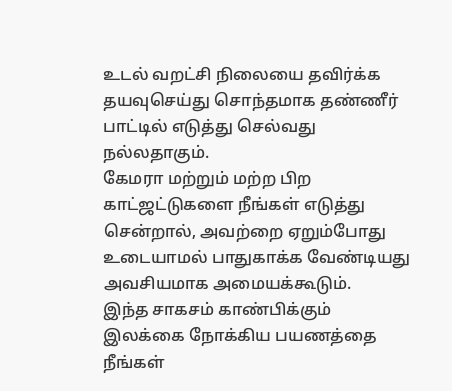உடல் வறட்சி நிலையை தவிர்க்க தயவுசெய்து சொந்தமாக தண்ணீர் பாட்டில் எடுத்து செல்வது நல்லதாகும்.
கேமரா மற்றும் மற்ற பிற காட்ஜட்டுகளை நீங்கள் எடுத்து சென்றால், அவற்றை ஏறும்போது உடையாமல் பாதுகாக்க வேண்டியது அவசியமாக அமையக்கூடும்.
இந்த சாகசம் காண்பிக்கும் இலக்கை நோக்கிய பயணத்தை நீங்கள்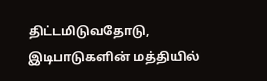திட்டமிடுவதோடு, இடிபாடுகளின் மத்தியில்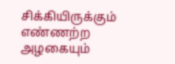சிக்கியிருக்கும் எண்ணற்ற அழகையும்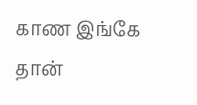காண இங்கே தான்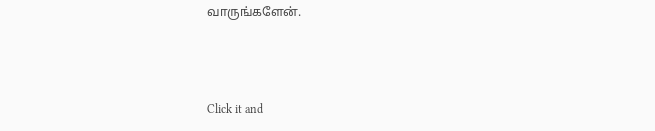வாருங்களேன்.



Click it and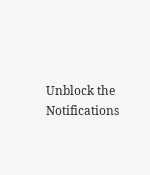Unblock the Notifications